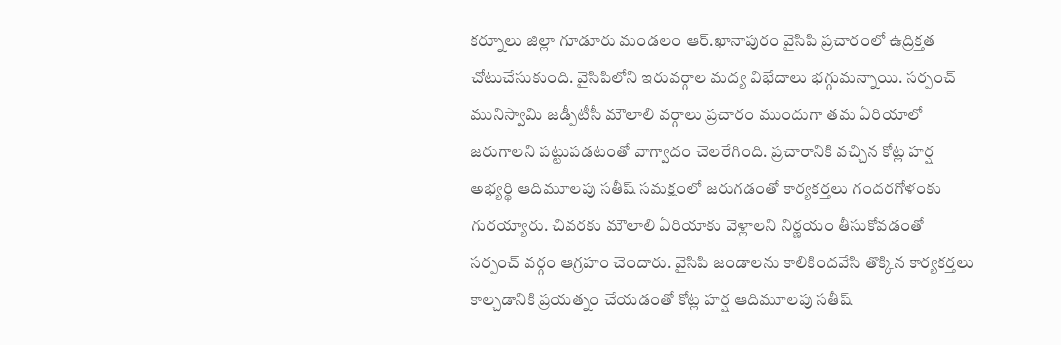కర్నూలు జిల్లా గూడూరు మండలం ఆర్.ఖానాపురం వైసిపి ప్రచారంలో ఉద్రిక్తత చోటుచేసుకుంది. వైసిపిలోని ఇరువర్గాల మద్య విభేదాలు భగ్గుమన్నాయి. సర్పంచ్ మునిస్వామి జడ్పీటీసీ మౌలాలి వర్గాలు ప్రచారం ముందుగా తమ ఏరియాలో జరుగాలని పట్టుపడటంతో వాగ్వాదం చెలరేగింది. ప్రచారానికి వచ్చిన కోట్ల హర్ష అభ్యర్థి ఆదిమూలపు సతీష్ సమక్షంలో జరుగడంతో కార్యకర్తలు గందరగోళంకు గురయ్యారు. చివరకు మౌలాలి ఏరియాకు వెళ్లాలని నిర్ణయం తీసుకోవడంతో సర్పంచ్ వర్గం ఆగ్రహం చెందారు. వైసిపి జండాలను కాలికిందవేసి తొక్కిన కార్యకర్తలు కాల్చడానికి ప్రయత్నం చేయడంతో కోట్ల హర్ష ఆదిమూలపు సతీష్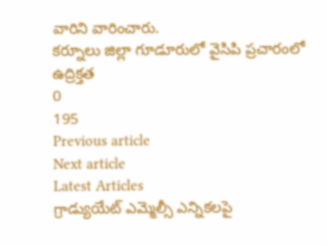వారిని వారించారు.
కర్నూలు జిల్లా గూడూరులో వైసిపి ప్రచారంలో ఉద్రిక్తత
0
195
Previous article
Next article
Latest Articles
గ్రాడ్యుయేట్ ఎమ్మెల్సీ ఎన్నికలపై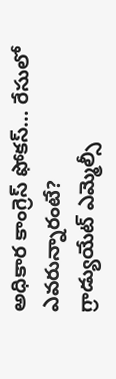అధికార కాంగ్రెస్ ఫోకస్… రేసులో ఎవరున్నారంటే?
గ్రాడ్యుయేట్ ఎమ్మెల్సీ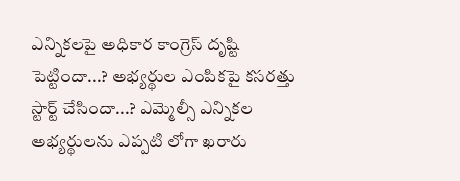ఎన్నికలపై అధికార కాంగ్రెస్ దృష్టి పెట్టిందా...? అభ్యర్థుల ఎంపికపై కసరత్తు స్టార్ట్ చేసిందా...? ఎమ్మెల్సీ ఎన్నికల అభ్యర్థులను ఎప్పటి లోగా ఖరారు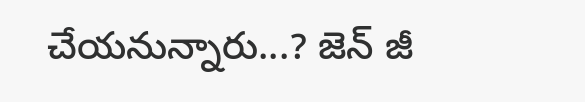చేయనున్నారు...? జెన్ జీ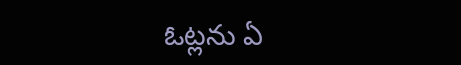ఓట్లను ఏ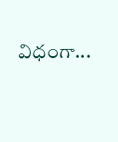విధంగా...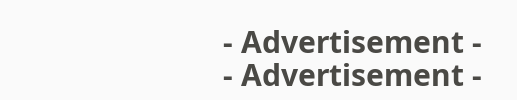- Advertisement -
- Advertisement -